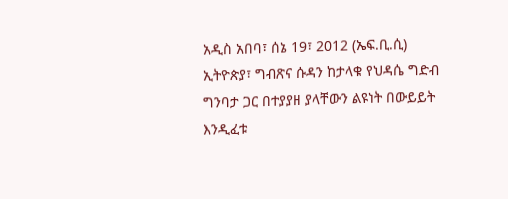አዲስ አበባ፣ ሰኔ 19፣ 2012 (ኤፍ.ቢ.ሲ) ኢትዮጵያ፣ ግብጽና ሱዳን ከታላቁ የህዳሴ ግድብ ግንባታ ጋር በተያያዘ ያላቸውን ልዩነት በውይይት እንዲፈቱ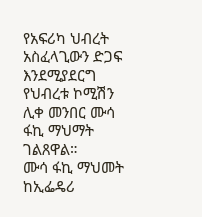የአፍሪካ ህብረት አስፈላጊውን ድጋፍ እንደሚያደርግ የህብረቱ ኮሚሽን ሊቀ መንበር ሙሳ ፋኪ ማህማት ገልጸዋል።
ሙሳ ፋኪ ማህመት ከኢፌዴሪ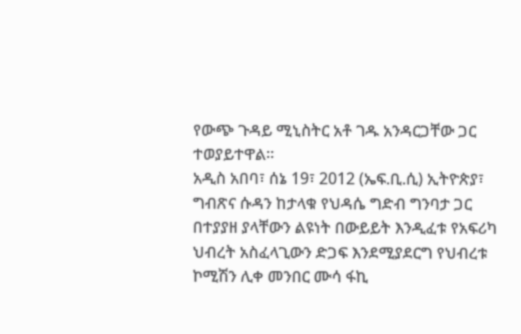የውጭ ጉዳይ ሚኒስትር አቶ ገዱ አንዳርጋቸው ጋር ተወያይተዋል።
አዲስ አበባ፣ ሰኔ 19፣ 2012 (ኤፍ.ቢ.ሲ) ኢትዮጵያ፣ ግብጽና ሱዳን ከታላቁ የህዳሴ ግድብ ግንባታ ጋር በተያያዘ ያላቸውን ልዩነት በውይይት እንዲፈቱ የአፍሪካ ህብረት አስፈላጊውን ድጋፍ እንደሚያደርግ የህብረቱ ኮሚሽን ሊቀ መንበር ሙሳ ፋኪ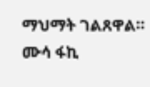ማህማት ገልጸዋል።
ሙሳ ፋኪ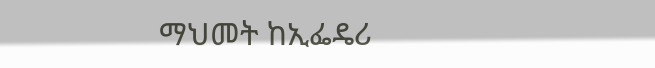ማህመት ከኢፌዴሪ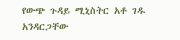የውጭ ጉዳይ ሚኒስትር አቶ ገዱ አንዳርጋቸው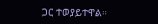ጋር ተወያይተዋል።